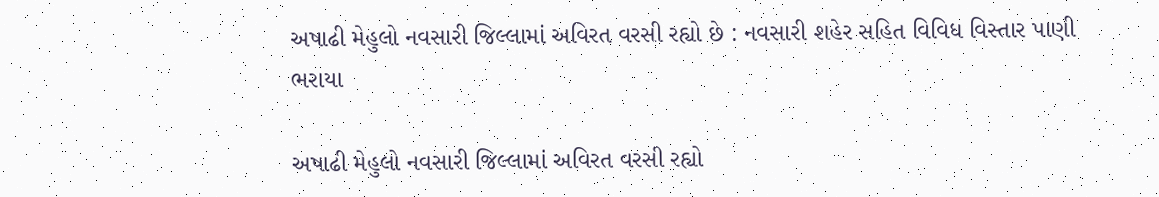અષાઢી મેહુલો નવસારી જિલ્લામાં અવિરત વરસી રહ્યો છે : નવસારી શહેર સહિત વિવિધ વિસ્તાર પાણી ભરાયા

અષાઢી મેહુલો નવસારી જિલ્લામાં અવિરત વરસી રહ્યો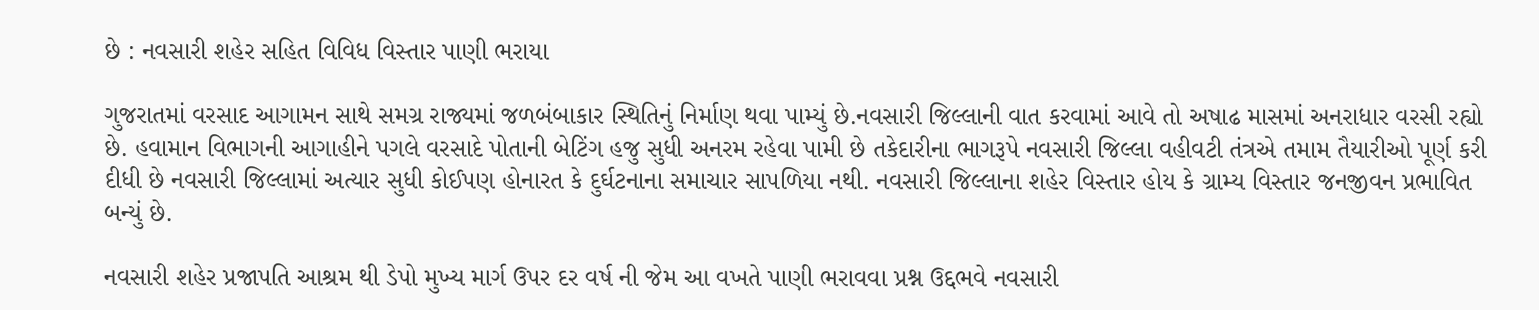છે : નવસારી શહેર સહિત વિવિધ વિસ્તાર પાણી ભરાયા

ગુજરાતમાં વરસાદ આગામન સાથે સમગ્ર રાજ્યમાં જળબંબાકાર સ્થિતિનું નિર્માણ થવા પામ્યું છે.નવસારી જિલ્લાની વાત કરવામાં આવે તો અષાઢ માસમાં અનરાધાર વરસી રહ્યો છે. હવામાન વિભાગની આગાહીને પગલે વરસાદે પોતાની બેટિંગ હજુ સુધી અનરમ રહેવા પામી છે તકેદારીના ભાગરૂપે નવસારી જિલ્લા વહીવટી તંત્રએ તમામ તૈયારીઓ પૂર્ણ કરી દીધી છે નવસારી જિલ્લામાં અત્યાર સુધી કોઈપણ હોનારત કે દુર્ઘટનાના સમાચાર સાપળિયા નથી. નવસારી જિલ્લાના શહેર વિસ્તાર હોય કે ગ્રામ્ય વિસ્તાર જનજીવન પ્રભાવિત બન્યું છે.

નવસારી શહેર પ્રજાપતિ આશ્રમ થી ડેપો મુખ્ય માર્ગ ઉપર દર વર્ષ ની જેમ આ વખતે પાણી ભરાવવા પ્રશ્ન ઉદ્દભવે નવસારી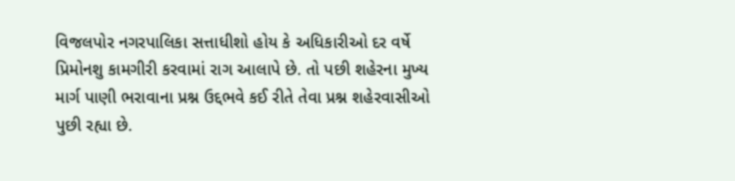વિજલપોર નગરપાલિકા સત્તાધીશો હોય કે અધિકારીઓ દર વર્ષે પ્રિમોનશુ કામગીરી કરવામાં રાગ આલાપે છે. તો પછી શહેરના મુખ્ય માર્ગ પાણી ભરાવાના પ્રશ્ન ઉદ્દભવે કઈ રીતે તેવા પ્રશ્ન શહેરવાસીઓ પુછી રહ્યા છે.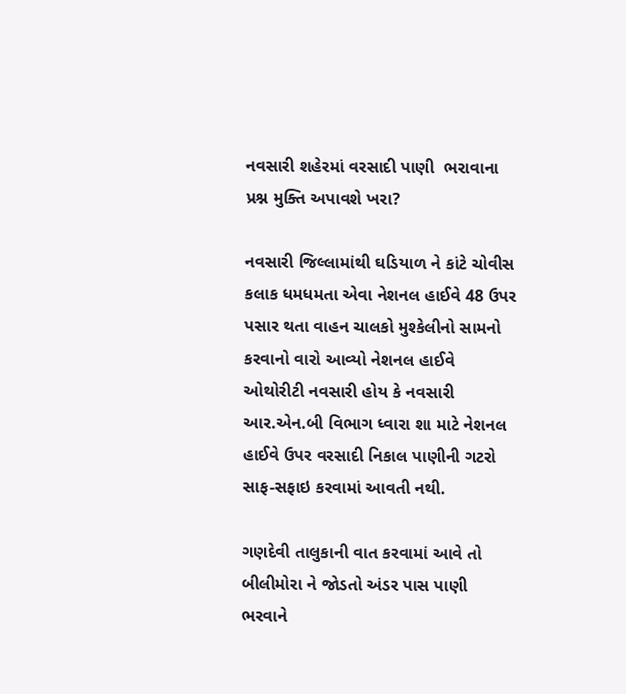નવસારી શહેરમાં વરસાદી પાણી  ભરાવાના પ્રશ્ન મુક્તિ અપાવશે ખરા?

નવસારી જિલ્લામાંથી ઘડિયાળ ને કાંટે ચોવીસ કલાક ધમધમતા એવા નેશનલ હાઈવે 48 ઉપર પસાર થતા વાહન ચાલકો મુશ્કેલીનો સામનો કરવાનો વારો આવ્યો નેશનલ હાઈવે ઓથોરીટી નવસારી હોય કે નવસારી આર.એન.બી વિભાગ ધ્વારા શા માટે નેશનલ હાઈવે ઉપર વરસાદી નિકાલ પાણીની ગટરો સાફ-સફાઇ કરવામાં આવતી નથી.

ગણદેવી તાલુકાની વાત કરવામાં આવે તો બીલીમોરા ને જોડતો અંડર પાસ પાણી ભરવાને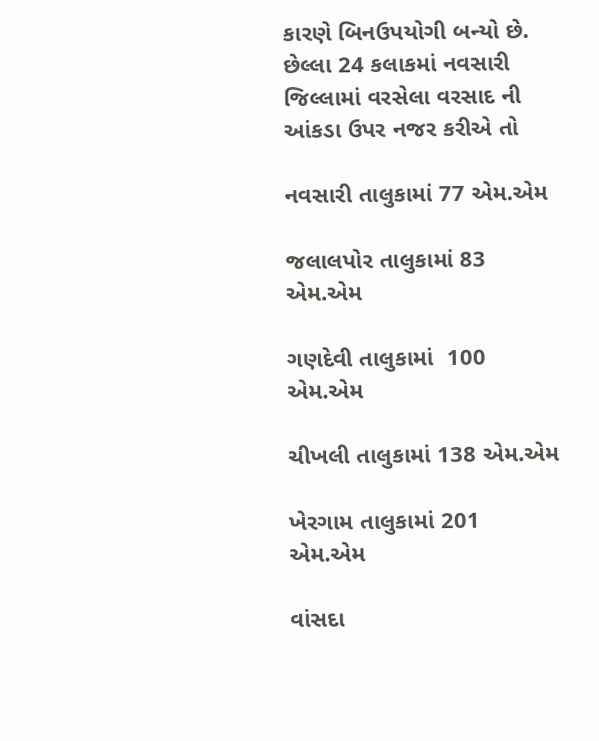કારણે બિનઉપયોગી બન્યો છે. છેલ્લા 24 કલાકમાં નવસારી જિલ્લામાં વરસેલા વરસાદ ની આંકડા ઉપર નજર કરીએ તો

નવસારી તાલુકામાં 77 એમ.એમ

જલાલપોર તાલુકામાં 83 એમ.એમ

ગણદેવી તાલુકામાં  100 એમ.એમ

ચીખલી તાલુકામાં 138 એમ.એમ

ખેરગામ તાલુકામાં 201 એમ.એમ

વાંસદા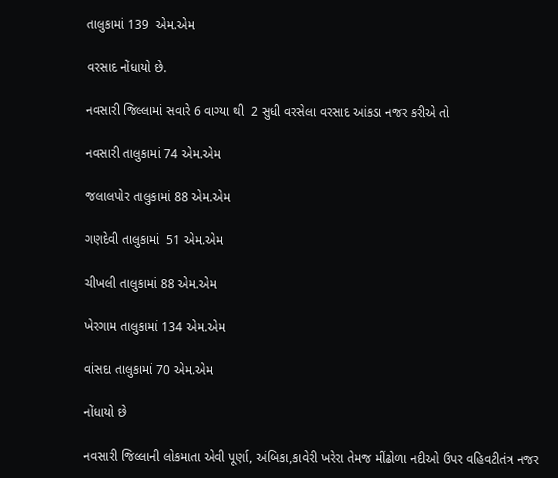તાલુકામાં 139  એમ.એમ

વરસાદ નોંધાયો છે.

નવસારી જિલ્લામાં સવારે 6 વાગ્યા થી  2 સુધી વરસેલા વરસાદ આંકડા નજર કરીએ તો

નવસારી તાલુકામાં 74 એમ.એમ

જલાલપોર તાલુકામાં 88 એમ.એમ

ગણદેવી તાલુકામાં  51 એમ.એમ

ચીખલી તાલુકામાં 88 એમ.એમ

ખેરગામ તાલુકામાં 134 એમ.એમ

વાંસદા તાલુકામાં 70 એમ.એમ

નોંધાયો છે

નવસારી જિલ્લાની લોકમાતા એવી પૂર્ણા, અંબિકા,કાવેરી ખરેરા તેમજ મીંઢોળા નદીઓ ઉપર વહિવટીતંત્ર નજર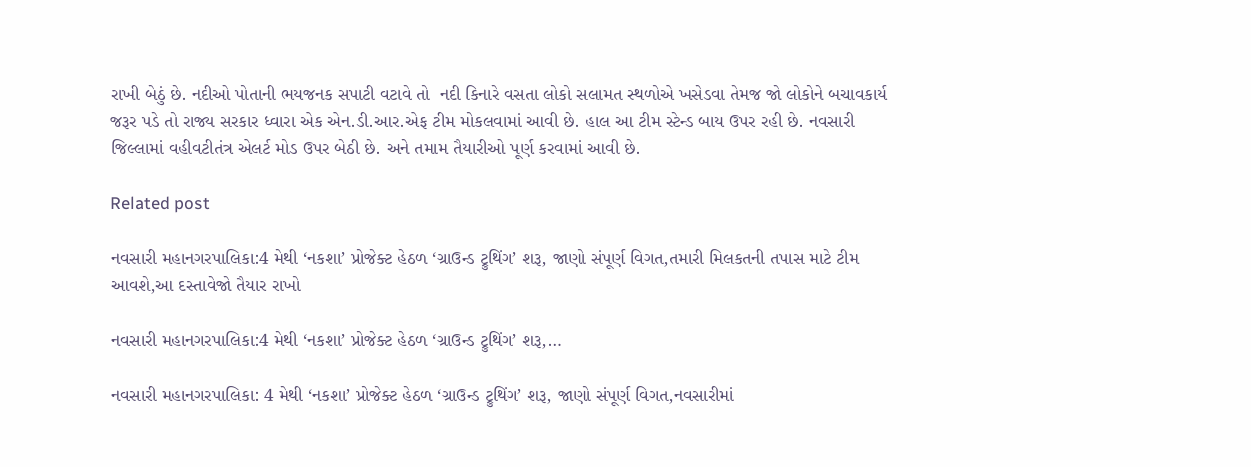રાખી બેઠું છે. નદીઓ પોતાની ભયજનક સપાટી વટાવે તો  નદી કિનારે વસતા લોકો સલામત સ્થળોએ ખસેડવા તેમજ જો લોકોને બચાવકાર્ય જરૂર પડે તો રાજ્ય સરકાર ધ્વારા એક એન.ડી.આર.એફ ટીમ મોકલવામાં આવી છે. હાલ આ ટીમ સ્ટેન્ડ બાય ઉપર રહી છે. નવસારી જિલ્લામાં વહીવટીતંત્ર એલર્ટ મોડ ઉપર બેઠી છે. અને તમામ તૈયારીઓ પૂર્ણ કરવામાં આવી છે.

Related post

નવસારી મહાનગરપાલિકા:4 મેથી ‘નકશા’ પ્રોજેક્ટ હેઠળ ‘ગ્રાઉન્ડ ટ્રુથિંગ’ શરૂ, જાણો સંપૂર્ણ વિગત,તમારી મિલકતની તપાસ માટે ટીમ આવશે,આ દસ્તાવેજો તૈયાર રાખો

નવસારી મહાનગરપાલિકા:4 મેથી ‘નકશા’ પ્રોજેક્ટ હેઠળ ‘ગ્રાઉન્ડ ટ્રુથિંગ’ શરૂ,…

નવસારી મહાનગરપાલિકા: 4 મેથી ‘નકશા’ પ્રોજેક્ટ હેઠળ ‘ગ્રાઉન્ડ ટ્રુથિંગ’ શરૂ, જાણો સંપૂર્ણ વિગત,નવસારીમાં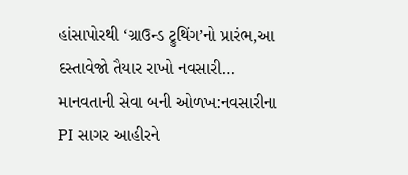હાંસાપોરથી ‘ગ્રાઉન્ડ ટ્રુથિંગ’નો પ્રારંભ,આ દસ્તાવેજો તૈયાર રાખો નવસારી…
માનવતાની સેવા બની ઓળખ:નવસારીના PI સાગર આહીરને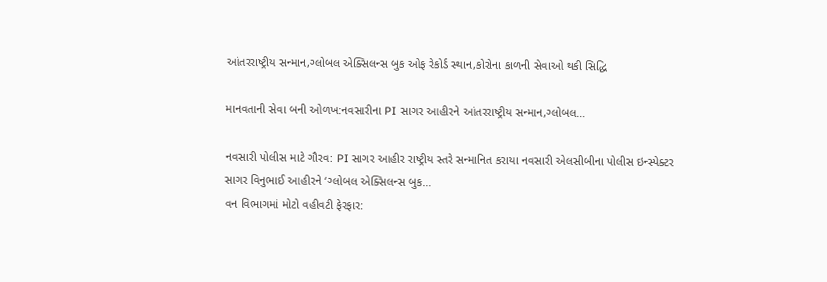આંતરરાષ્ટ્રીય સન્માન,ગ્લોબલ એક્સિલન્સ બુક ઓફ રેકોર્ડ સ્થાન,કોરોના કાળની સેવાઓ થકી સિદ્ધિ

માનવતાની સેવા બની ઓળખ:નવસારીના PI સાગર આહીરને આંતરરાષ્ટ્રીય સન્માન,ગ્લોબલ…

નવસારી પોલીસ માટે ગૌરવ: PI સાગર આહીર રાષ્ટ્રીય સ્તરે સન્માનિત કરાયા નવસારી એલસીબીના પોલીસ ઇન્સ્પેક્ટર સાગર વિનુભાઈ આહીરને ‘ગ્લોબલ એક્સિલન્સ બુક…
વન વિભાગમાં મોટો વહીવટી ફેરફાર: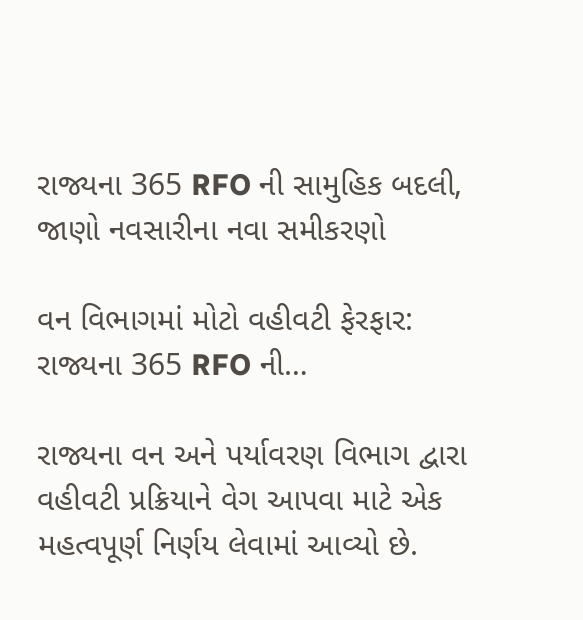રાજ્યના 365 RFO ની સામુહિક બદલી, જાણો નવસારીના નવા સમીકરણો

વન વિભાગમાં મોટો વહીવટી ફેરફાર: રાજ્યના 365 RFO ની…

રાજ્યના વન અને પર્યાવરણ વિભાગ દ્વારા વહીવટી પ્રક્રિયાને વેગ આપવા માટે એક મહત્વપૂર્ણ નિર્ણય લેવામાં આવ્યો છે.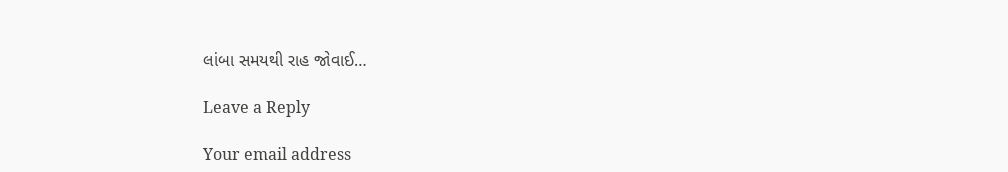લાંબા સમયથી રાહ જોવાઈ…

Leave a Reply

Your email address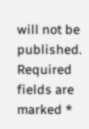will not be published. Required fields are marked *